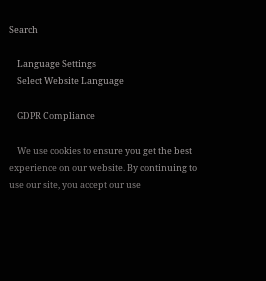Search

    Language Settings
    Select Website Language

    GDPR Compliance

    We use cookies to ensure you get the best experience on our website. By continuing to use our site, you accept our use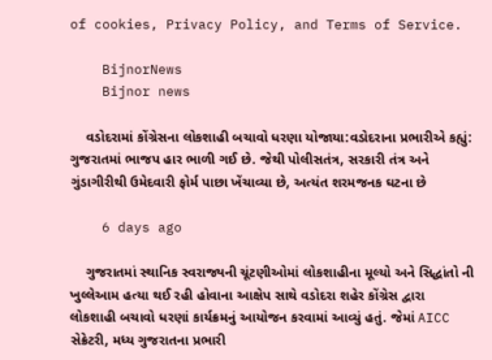of cookies, Privacy Policy, and Terms of Service.

    BijnorNews
    Bijnor news

    વડોદરામાં કોંગ્રેસના લોકશાહી બચાવો ધરણા યોજાયા:વડોદરાના પ્રભારીએ કહ્યું: ગુજરાતમાં ભાજપ હાર ભાળી ગઈ છે. જેથી પોલીસતંત્ર, સરકારી તંત્ર અને ગુંડાગીરીથી ઉમેદવારી ફોર્મ પાછા ખેંચાવ્યા છે, અત્યંત શરમજનક ઘટના છે

    6 days ago

    ગુજરાતમાં સ્થાનિક સ્વરાજ્યની ચૂંટણીઓમાં લોકશાહીના મૂલ્યો અને સિદ્ધાંતો ની ખુલ્લેઆમ હત્યા થઈ રહી હોવાના આક્ષેપ સાથે વડોદરા શહેર કોંગ્રેસ દ્વારા લોકશાહી બચાવો ધરણાં કાર્યક્રમનું આયોજન કરવામાં આવ્યું હતું. જેમાં AICC સેક્રેટરી, મધ્ય ગુજરાતના પ્રભારી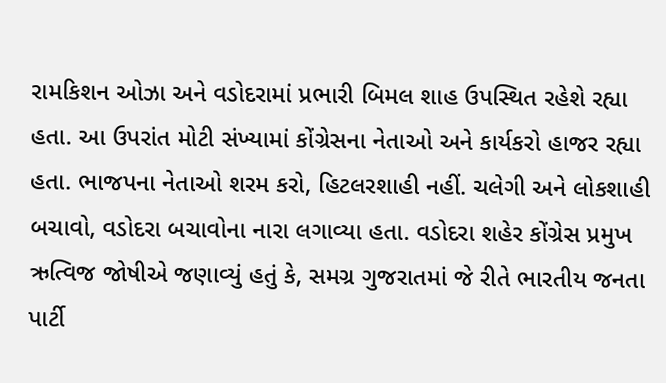રામકિશન ઓઝા અને વડોદરામાં પ્રભારી બિમલ શાહ ઉપસ્થિત રહેશે રહ્યા હતા. આ ઉપરાંત મોટી સંખ્યામાં કોંગ્રેસના નેતાઓ અને કાર્યકરો હાજર રહ્યા હતા. ભાજપના નેતાઓ શરમ કરો, હિટલરશાહી નહીં. ચલેગી અને લોકશાહી બચાવો, વડોદરા બચાવોના નારા લગાવ્યા હતા. વડોદરા શહેર કોંગ્રેસ પ્રમુખ ઋત્વિજ જોષીએ જણાવ્યું હતું કે, સમગ્ર ગુજરાતમાં જે રીતે ભારતીય જનતા પાર્ટી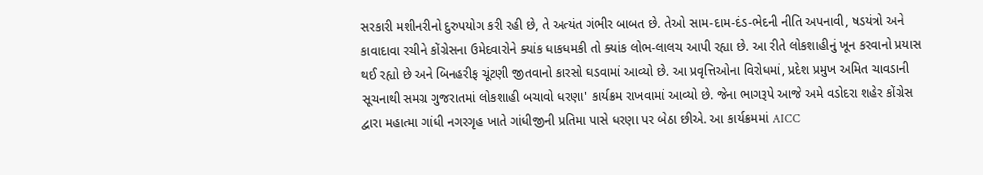સરકારી મશીનરીનો દુરુપયોગ કરી રહી છે, તે અત્યંત ગંભીર બાબત છે. તેઓ સામ-દામ-દંડ-ભેદની નીતિ અપનાવી, ષડયંત્રો અને કાવાદાવા રચીને કોંગ્રેસના ઉમેદવારોને ક્યાંક ધાકધમકી તો ક્યાંક લોભ-લાલચ આપી રહ્યા છે. આ રીતે લોકશાહીનું ખૂન કરવાનો પ્રયાસ થઈ રહ્યો છે અને બિનહરીફ ચૂંટણી જીતવાનો કારસો ઘડવામાં આવ્યો છે. આ પ્રવૃત્તિઓના વિરોધમાં, પ્રદેશ પ્રમુખ અમિત ચાવડાની સૂચનાથી સમગ્ર ગુજરાતમાં લોકશાહી બચાવો ધરણા' કાર્યક્રમ રાખવામાં આવ્યો છે. જેના ભાગરૂપે આજે અમે વડોદરા શહેર કોંગ્રેસ દ્વારા મહાત્મા ગાંધી નગરગૃહ ખાતે ગાંધીજીની પ્રતિમા પાસે ધરણા પર બેઠા છીએ. આ કાર્યક્રમમાં AICC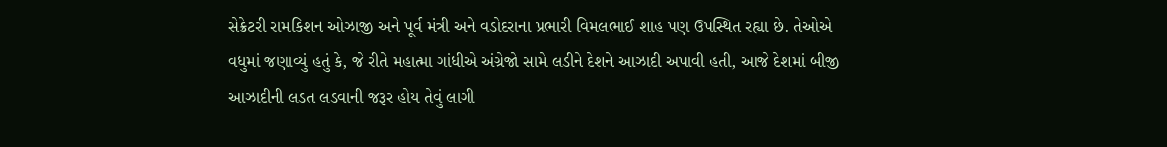સેક્રેટરી રામકિશન ઓઝાજી અને પૂર્વ મંત્રી અને વડોદરાના પ્રભારી વિમલભાઈ શાહ પણ ઉપસ્થિત રહ્યા છે. તેઓએ વધુમાં જણાવ્યું હતું કે, જે રીતે મહાત્મા ગાંધીએ અંગ્રેજો સામે લડીને દેશને આઝાદી અપાવી હતી, આજે દેશમાં બીજી આઝાદીની લડત લડવાની જરૂર હોય તેવું લાગી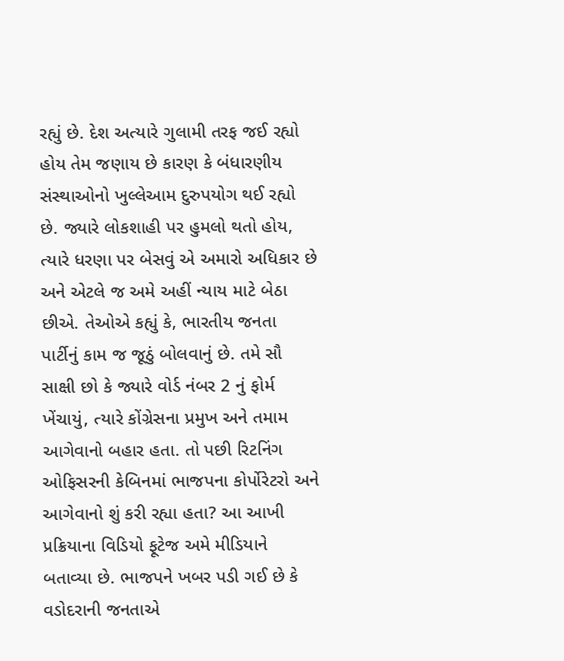રહ્યું છે. દેશ અત્યારે ગુલામી તરફ જઈ રહ્યો હોય તેમ જણાય છે કારણ કે બંધારણીય સંસ્થાઓનો ખુલ્લેઆમ દુરુપયોગ થઈ રહ્યો છે. જ્યારે લોકશાહી પર હુમલો થતો હોય, ત્યારે ધરણા પર બેસવું એ અમારો અધિકાર છે અને એટલે જ અમે અહીં ન્યાય માટે બેઠા છીએ. તેઓએ કહ્યું કે, ભારતીય જનતા પાર્ટીનું કામ જ જૂઠું બોલવાનું છે. તમે સૌ સાક્ષી છો કે જ્યારે વોર્ડ નંબર 2 નું ફોર્મ ખેંચાયું, ત્યારે કોંગ્રેસના પ્રમુખ અને તમામ આગેવાનો બહાર હતા. તો પછી રિટનિંગ ઓફિસરની કેબિનમાં ભાજપના કોર્પોરેટરો અને આગેવાનો શું કરી રહ્યા હતા? આ આખી પ્રક્રિયાના વિડિયો ફૂટેજ અમે મીડિયાને બતાવ્યા છે. ભાજપને ખબર પડી ગઈ છે કે વડોદરાની જનતાએ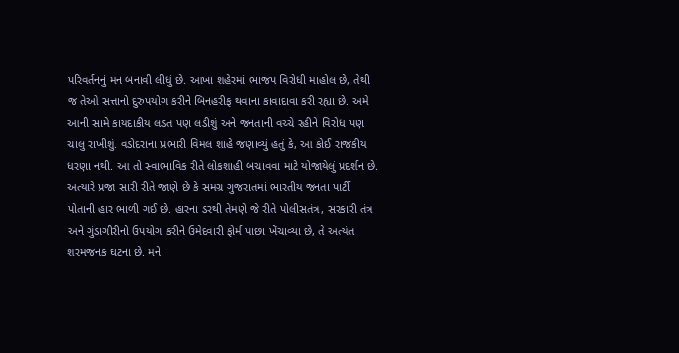પરિવર્તનનું મન બનાવી લીધું છે. આખા શહેરમાં ભાજપ વિરોધી માહોલ છે, તેથી જ તેઓ સત્તાનો દુરુપયોગ કરીને બિનહરીફ થવાના કાવાદાવા કરી રહ્યા છે. અમે આની સામે કાયદાકીય લડત પણ લડીશું અને જનતાની વચ્ચે રહીને વિરોધ પણ ચાલુ રાખીશું. વડોદરાના પ્રભારી વિમલ શાહે જણાવ્યું હતું કે, આ કોઈ રાજકીય ધરણા નથી. આ તો સ્વાભાવિક રીતે લોકશાહી બચાવવા માટે યોજાયેલું પ્રદર્શન છે. અત્યારે પ્રજા સારી રીતે જાણે છે કે સમગ્ર ગુજરાતમાં ભારતીય જનતા પાર્ટી પોતાની હાર ભાળી ગઈ છે. હારના ડરથી તેમણે જે રીતે પોલીસતંત્ર, સરકારી તંત્ર અને ગુંડાગીરીનો ઉપયોગ કરીને ઉમેદવારી ફોર્મ પાછા ખેંચાવ્યા છે, તે અત્યંત શરમજનક ઘટના છે. મને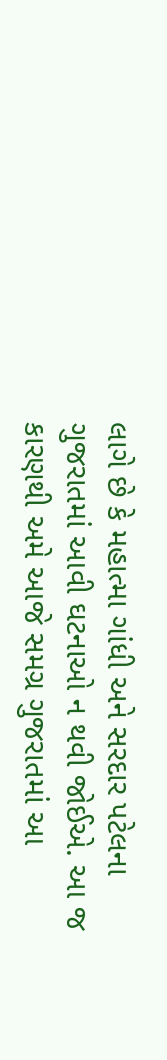લાગે છે કે મહાત્મા ગાંધી અને સરદાર પટેલના ગુજરાતમાં આવી ઘટનાઓ ન થવી જોઈએ. આ જ કારણથી અમે આજે સમગ્ર ગુજરાતમાં આ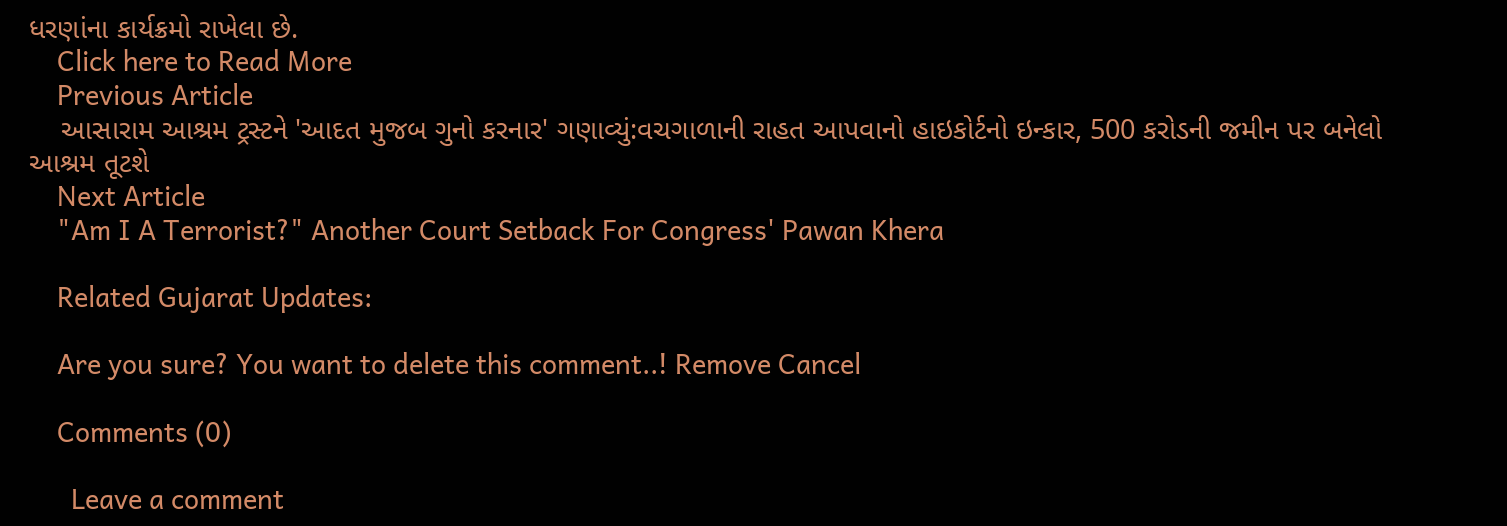ધરણાંના કાર્યક્રમો રાખેલા છે.
    Click here to Read More
    Previous Article
    આસારામ આશ્રમ ટ્રસ્ટને 'આદત મુજબ ગુનો કરનાર' ગણાવ્યું:વચગાળાની રાહત આપવાનો હાઇકોર્ટનો ઇન્કાર, 500 કરોડની જમીન પર બનેલો આશ્રમ તૂટશે
    Next Article
    "Am I A Terrorist?" Another Court Setback For Congress' Pawan Khera

    Related Gujarat Updates:

    Are you sure? You want to delete this comment..! Remove Cancel

    Comments (0)

      Leave a comment